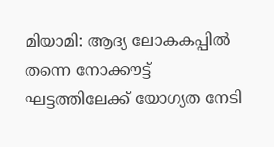മിയാമി: ആദ്യ ലോകകപ്പിൽ തന്നെ നോക്കൗട്ട് ഘട്ടത്തിലേക്ക് യോഗ്യത നേടി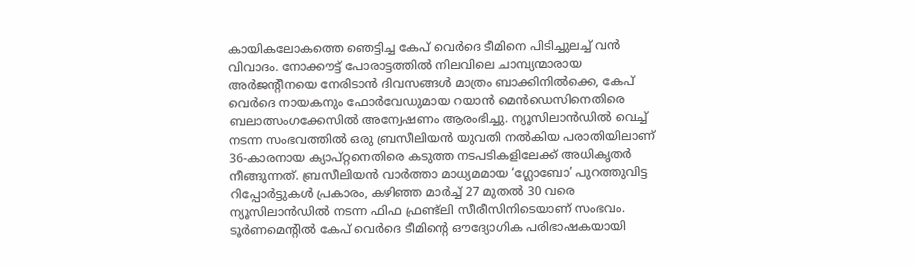കായികലോകത്തെ ഞെട്ടിച്ച കേപ് വെർദെ ടീമിനെ പിടിച്ചുലച്ച് വൻ വിവാദം. നോക്കൗട്ട് പോരാട്ടത്തിൽ നിലവിലെ ചാമ്പ്യന്മാരായ അർജന്റീനയെ നേരിടാൻ ദിവസങ്ങൾ മാത്രം ബാക്കിനിൽക്കെ, കേപ് വെർദെ നായകനും ഫോർവേഡുമായ റയാൻ മെൻഡെസിനെതിരെ ബലാത്സംഗക്കേസിൽ അന്വേഷണം ആരംഭിച്ചു. ന്യൂസിലാൻഡിൽ വെച്ച് നടന്ന സംഭവത്തിൽ ഒരു ബ്രസീലിയൻ യുവതി നൽകിയ പരാതിയിലാണ് 36-കാരനായ ക്യാപ്റ്റനെതിരെ കടുത്ത നടപടികളിലേക്ക് അധികൃതർ നീങ്ങുന്നത്. ബ്രസീലിയൻ വാർത്താ മാധ്യമമായ ‘ഗ്ലോബോ’ പുറത്തുവിട്ട റിപ്പോർട്ടുകൾ പ്രകാരം, കഴിഞ്ഞ മാർച്ച് 27 മുതൽ 30 വരെ ന്യൂസിലാൻഡിൽ നടന്ന ഫിഫ ഫ്രണ്ട്ലി സീരീസിനിടെയാണ് സംഭവം. ടൂർണമെന്റിൽ കേപ് വെർദെ ടീമിന്റെ ഔദ്യോഗിക പരിഭാഷകയായി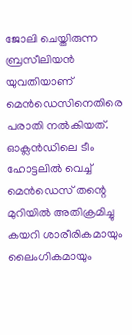ജോലി ചെയ്തിരുന്ന ബ്രസീലിയൻ യുവതിയാണ് മെൻഡെസിനെതിരെ പരാതി നൽകിയത്. ഓക്ലൻഡിലെ ടീം ഹോട്ടലിൽ വെച്ച് മെൻഡെസ് തന്റെ മുറിയിൽ അതിക്രമിച്ചു കയറി ശാരീരികമായും ലൈംഗികമായും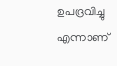ഉപദ്രവിച്ചു എന്നാണ്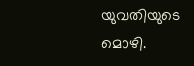യുവതിയുടെ മൊഴി.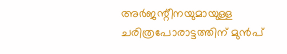അർജന്റീനയുമായുള്ള ചരിത്രപോരാട്ടത്തിന് മുൻപ്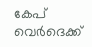കേപ് വെർദെക്ക്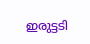ഇരുട്ടടി